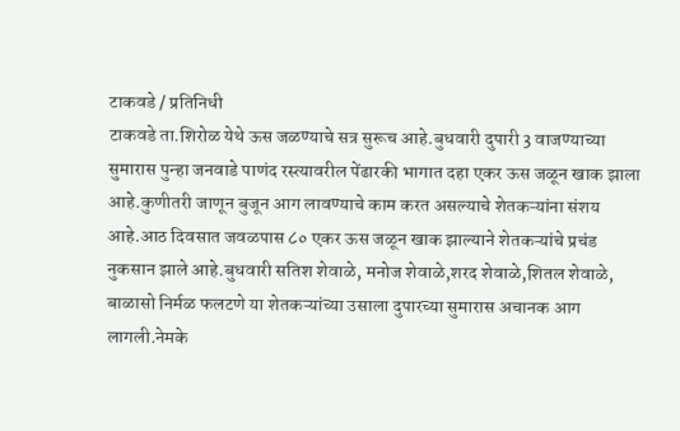टाकवडे / प्रतिनिधी
टाकवडे ता.शिरोळ येथे ऊस जळण्याचे सत्र सुरूच आहे.बुधवारी दुपारी 3 वाजण्याच्या सुमारास पुन्हा जनवाडे पाणंद रस्त्यावरील पेंढारकी भागात दहा एकर ऊस जळून खाक झाला आहे.कुणीतरी जाणून बुजून आग लावण्याचे काम करत असल्याचे शेतकऱ्यांना संशय आहे.आठ दिवसात जवळपास ८० एकर ऊस जळून खाक झाल्याने शेतकऱ्यांचे प्रचंड नुकसान झाले आहे.बुधवारी सतिश शेवाळे, मनोज शेवाळे,शरद शेवाळे,शितल शेवाळे, बाळासो निर्मळ फलटणे या शेतकऱ्यांच्या उसाला दुपारच्या सुमारास अचानक आग लागली.नेमके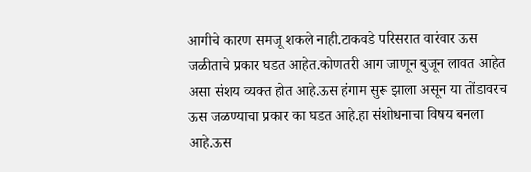आगीचे कारण समजू शकले नाही.टाकवडे परिसरात वारंवार ऊस जळीताचे प्रकार घडत आहेत.कोणतरी आग जाणून बुजून लावत आहेत असा संशय व्यक्त होत आहे.ऊस हंगाम सुरू झाला असून या तोंडावरच ऊस जळण्याचा प्रकार का घडत आहे.हा संशोधनाचा विषय बनला आहे.ऊस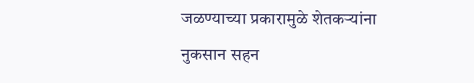जळण्याच्या प्रकारामुळे शेतकऱ्यांना नुकसान सहन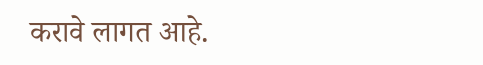करावे लागत आहे.